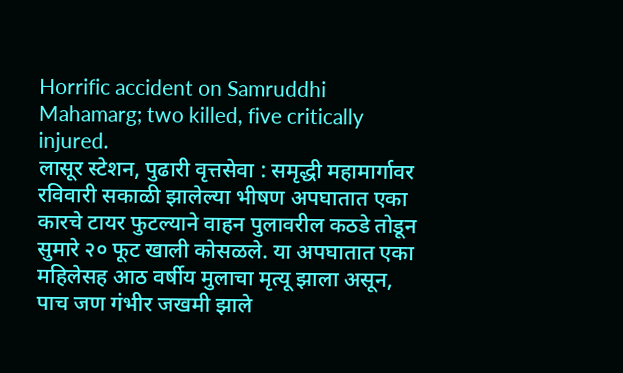Horrific accident on Samruddhi Mahamarg; two killed, five critically injured.
लासूर स्टेशन, पुढारी वृत्तसेवा : समृद्धी महामार्गावर रविवारी सकाळी झालेल्या भीषण अपघातात एका कारचे टायर फुटल्याने वाहन पुलावरील कठडे तोडून सुमारे २० फूट खाली कोसळले. या अपघातात एका महिलेसह आठ वर्षीय मुलाचा मृत्यू झाला असून, पाच जण गंभीर जखमी झाले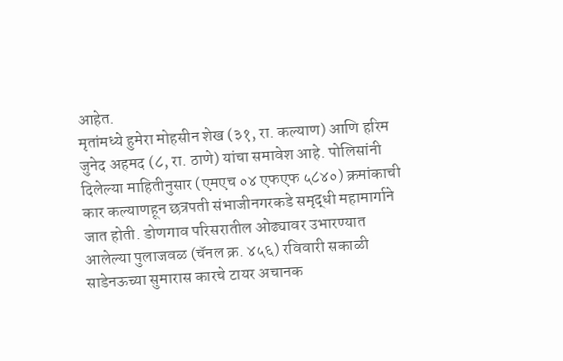आहेत.
मृतांमध्ये हुमेरा मोहसीन शेख (३१, रा. कल्याण) आणि हरिम जुनेद अहमद (८, रा. ठाणे) यांचा समावेश आहे. पोलिसांनी दिलेल्या माहितीनुसार (एमएच ०४ एफएफ ५८४०) क्रमांकाची कार कल्याणहून छत्रपती संभाजीनगरकडे समृद्धी महामार्गाने जात होती. डोणगाव परिसरातील ओढ्यावर उभारण्यात आलेल्या पुलाजवळ (चॅनल क्र. ४५६) रविवारी सकाळी साडेनऊच्या सुमारास कारचे टायर अचानक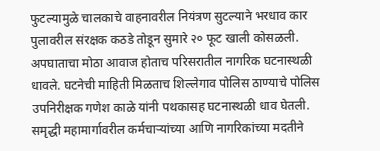फुटल्यामुळे चालकाचे वाहनावरील नियंत्रण सुटल्याने भरधाव कार पुलावरील संरक्षक कठडे तोडून सुमारे २० फूट खाली कोसळली.
अपघाताचा मोठा आवाज होताच परिसरातील नागरिक घटनास्थळी धावले. घटनेची माहिती मिळताच शिल्लेगाव पोलिस ठाण्याचे पोलिस उपनिरीक्षक गणेश काळे यांनी पथकासह घटनास्थळी धाव घेतली. समृद्धी महामार्गावरील कर्मचाऱ्यांच्या आणि नागरिकांच्या मदतीने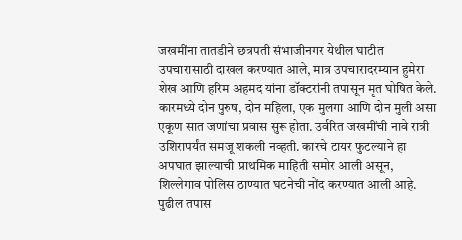जखमींना तातडीने छत्रपती संभाजीनगर येथील घाटीत उपचारासाठी दाखल करण्यात आले, मात्र उपचारादरम्यान हुमेरा शेख आणि हरिम अहमद यांना डॉक्टरांनी तपासून मृत घोषित केले.
कारमध्ये दोन पुरुष, दोन महिला, एक मुलगा आणि दोन मुली असा एकूण सात जणांचा प्रवास सुरू होता. उर्वरित जखमींची नावे रात्री उशिरापर्यंत समजू शकली नव्हती. कारचे टायर फुटल्याने हा अपघात झाल्याची प्राथमिक माहिती समोर आली असून, शिल्लेगाव पोलिस ठाण्यात घटनेची नोंद करण्यात आली आहे. पुढील तपास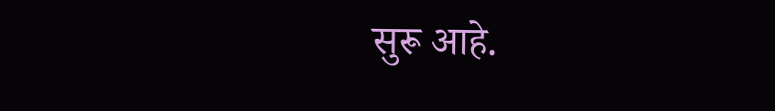सुरू आहे.